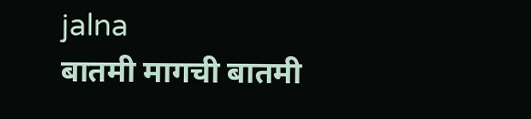jalna
बातमी मागची बातमी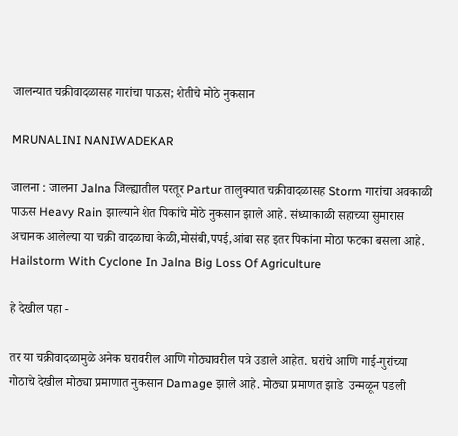जालन्यात चक्रीवादळासह गारांचा पाऊस; शेतीचे मोठे नुकसान

MRUNALINI NANIWADEKAR

जालना : जालना Jalna जिल्ह्यातील परतूर Partur तालुक्यात चक्रीवादळासह Storm गारांचा अवकाळी पाऊस Heavy Rain झाल्याने शेत पिकांचे मोठे नुकसान झाले आहे. संध्याकाळी सहाच्या सुमारास अचानक आलेल्या या चक्री वादळाचा केळी,मोसंबी,पपई,आंबा सह इतर पिकांना मोठा फटका बसला आहे. Hailstorm With Cyclone In Jalna Big Loss Of Agriculture

हे देखील पहा -

तर या चक्रीवादळामुळे अनेक घरावरील आणि गोठ्यावरील पत्रे उडाले आहेत. घरांचे आणि गाई-गुरांच्या गोठाचे देखील मोठ्या प्रमाणात नुकसान Damage झाले आहे. मोठ्या प्रमाणत झाडे  उन्मळून पडली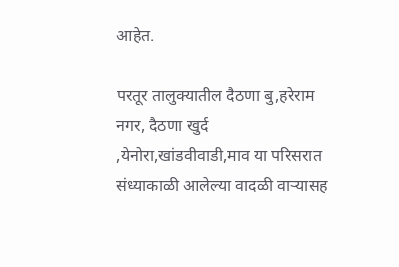आहेत.

परतूर तालुक्यातील दैठणा बु,हरेराम नगर, दैठणा खुर्द ,येनोरा,खांडवीवाडी,माव या परिसरात संध्याकाळी आलेल्या वादळी वाऱ्यासह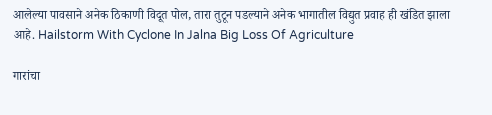आलेल्या पावसाने अनेक ठिकाणी विदूत पोल, तारा तुटून पडल्याने अनेक भागातील विद्युत प्रवाह ही खंडित झाला आहे. Hailstorm With Cyclone In Jalna Big Loss Of Agriculture

गारांचा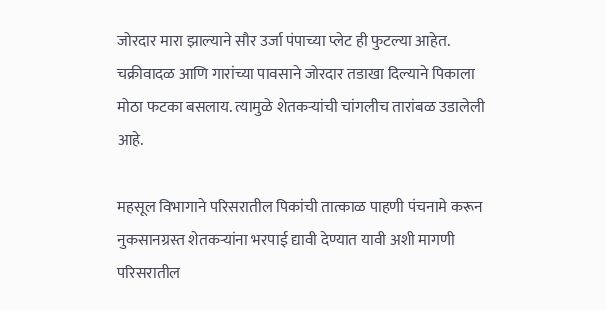जोरदार मारा झाल्याने सौर उर्जा पंपाच्या प्लेट ही फुटल्या आहेत. चक्रीवादळ आणि गारांच्या पावसाने जोरदार तडाखा दिल्याने पिकाला मोठा फटका बसलाय. त्यामुळे शेतकऱ्यांची चांगलीच तारांबळ उडालेली आहे.

महसूल विभागाने परिसरातील पिकांची तात्काळ पाहणी पंचनामे करून नुकसानग्रस्त शेतकऱ्यांना भरपाई द्यावी देण्यात यावी अशी मागणी परिसरातील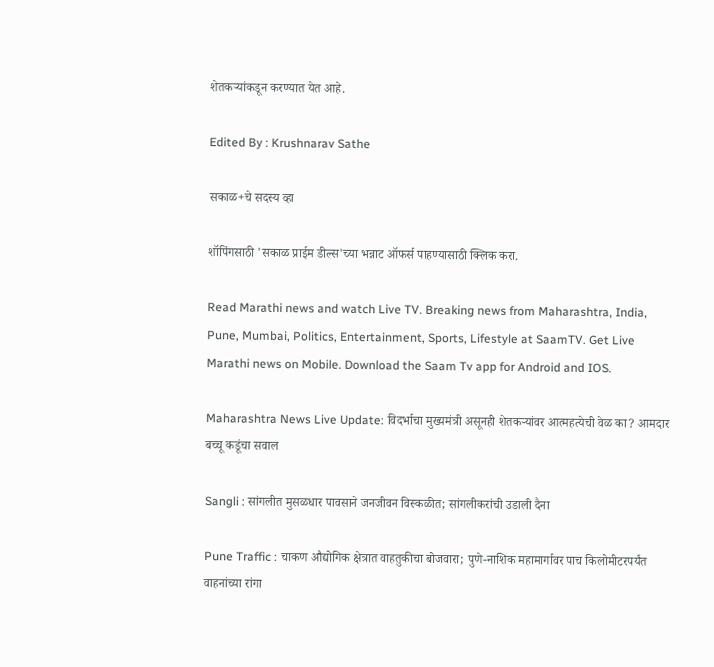शेतकऱ्यांकडून करण्यात येत आहे.

Edited By : Krushnarav Sathe

सकाळ+चे सदस्य व्हा

शॉपिंगसाठी 'सकाळ प्राईम डील्स'च्या भन्नाट ऑफर्स पाहण्यासाठी क्लिक करा.

Read Marathi news and watch Live TV. Breaking news from Maharashtra, India, Pune, Mumbai, Politics, Entertainment, Sports, Lifestyle at SaamTV. Get Live Marathi news on Mobile. Download the Saam Tv app for Android and IOS.

Maharashtra News Live Update: विदर्भाचा मुख्यमंत्री असूनही शेतकऱ्यांवर आत्महत्येची वेळ का? आमदार बच्चू कडूंचा सवाल

Sangli : सांगलीत मुसळधार पावसाने जनजीवन विस्कळीत; सांगलीकरांची उडाली दैना

Pune Traffic : चाकण औद्योगिक क्षेत्रात वाहतुकीचा बोजवारा; पुणे-नाशिक महामार्गावर पाच किलोमीटरपर्यंत वाहनांच्या रांगा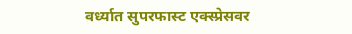वर्ध्यात सुपरफास्ट एक्स्प्रेसवर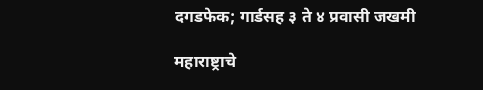दगडफेक; गार्डसह ३ ते ४ प्रवासी जखमी

महाराष्ट्राचे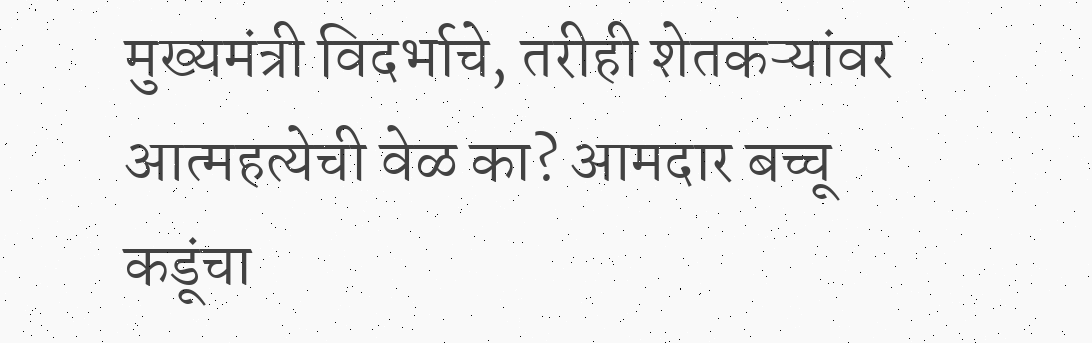मुख्यमंत्री विदर्भाचे, तरीही शेतकऱ्यांवर आत्महत्येची वेळ का? आमदार बच्चू कडूंचा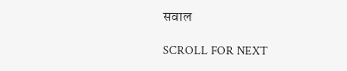सवाल

SCROLL FOR NEXT